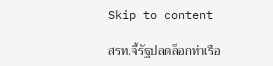Skip to content

สรท.จี้รัฐปลดล็อกท่าเรือ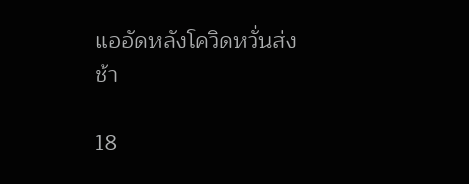แออัดหลังโควิดหวั่นส่งช้า

18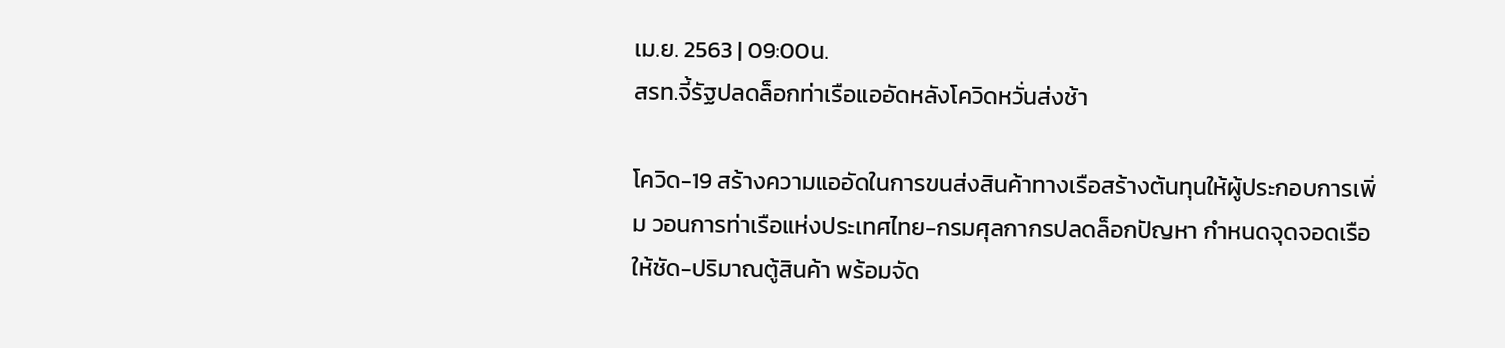เม.ย. 2563 | 09:00น.
สรท.จี้รัฐปลดล็อกท่าเรือแออัดหลังโควิดหวั่นส่งช้า

โควิด-19 สร้างความแออัดในการขนส่งสินค้าทางเรือสร้างต้นทุนให้ผู้ประกอบการเพิ่ม วอนการท่าเรือแห่งประเทศไทย-กรมศุลกากรปลดล็อกปัญหา กำหนดจุดจอดเรือให้ชัด-ปริมาณตู้สินค้า พร้อมจัด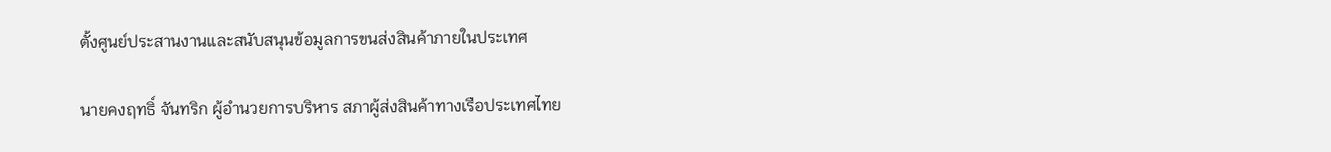ตั้งศูนย์ประสานงานและสนับสนุนข้อมูลการขนส่งสินค้าภายในประเทศ

นายคงฤทธิ์ จันทริก ผู้อำนวยการบริหาร สภาผู้ส่งสินค้าทางเรือประเทศไทย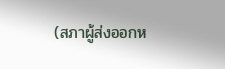(สภาผู้ส่งออกห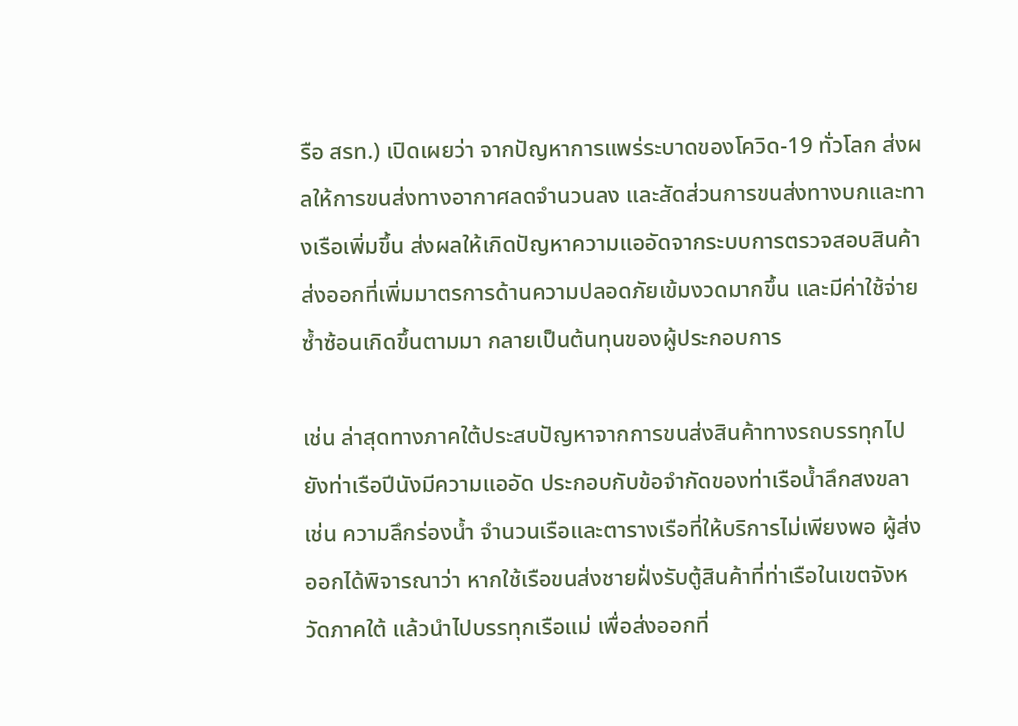รือ สรท.) เปิดเผยว่า จากปัญหาการแพร่ระบาดของโควิด-19 ทั่วโลก ส่งผลให้การขนส่งทางอากาศลดจำนวนลง และสัดส่วนการขนส่งทางบกและทางเรือเพิ่มขึ้น ส่งผลให้เกิดปัญหาความแออัดจากระบบการตรวจสอบสินค้าส่งออกที่เพิ่มมาตรการด้านความปลอดภัยเข้มงวดมากขึ้น และมีค่าใช้จ่ายซ้ำซ้อนเกิดขึ้นตามมา กลายเป็นต้นทุนของผู้ประกอบการ

เช่น ล่าสุดทางภาคใต้ประสบปัญหาจากการขนส่งสินค้าทางรถบรรทุกไปยังท่าเรือปีนังมีความแออัด ประกอบกับข้อจำกัดของท่าเรือน้ำลึกสงขลา เช่น ความลึกร่องน้ำ จำนวนเรือและตารางเรือที่ให้บริการไม่เพียงพอ ผู้ส่งออกได้พิจารณาว่า หากใช้เรือขนส่งชายฝั่งรับตู้สินค้าที่ท่าเรือในเขตจังหวัดภาคใต้ แล้วนำไปบรรทุกเรือแม่ เพื่อส่งออกที่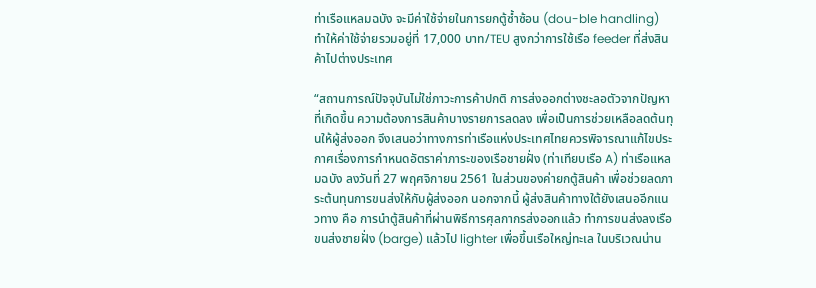ท่าเรือแหลมฉบัง จะมีค่าใช้จ่ายในการยกตู้ซ้ำซ้อน (dou-ble handling) ทำให้ค่าใช้จ่ายรวมอยู่ที่ 17,000 บาท/TEU สูงกว่าการใช้เรือ feeder ที่ส่งสินค้าไปต่างประเทศ

“สถานการณ์ปัจจุบันไม่ใช่ภาวะการค้าปกติ การส่งออกต่างชะลอตัวจากปัญหาที่เกิดขึ้น ความต้องการสินค้าบางรายการลดลง เพื่อเป็นการช่วยเหลือลดต้นทุนให้ผู้ส่งออก จึงเสนอว่าทางการท่าเรือแห่งประเทศไทยควรพิจารณาแก้ไขประกาศเรื่องการกำหนดอัตราค่าภาระของเรือชายฝั่ง (ท่าเทียบเรือ A) ท่าเรือแหลมฉบัง ลงวันที่ 27 พฤศจิกายน 2561 ในส่วนของค่ายกตู้สินค้า เพื่อช่วยลดภาระต้นทุนการขนส่งให้กับผู้ส่งออก นอกจากนี้ ผู้ส่งสินค้าทางใต้ยังเสนออีกแนวทาง คือ การนำตู้สินค้าที่ผ่านพิธีการศุลกากรส่งออกแล้ว ทำการขนส่งลงเรือขนส่งชายฝั่ง (barge) แล้วไป lighter เพื่อขึ้นเรือใหญ่ทะเล ในบริเวณน่าน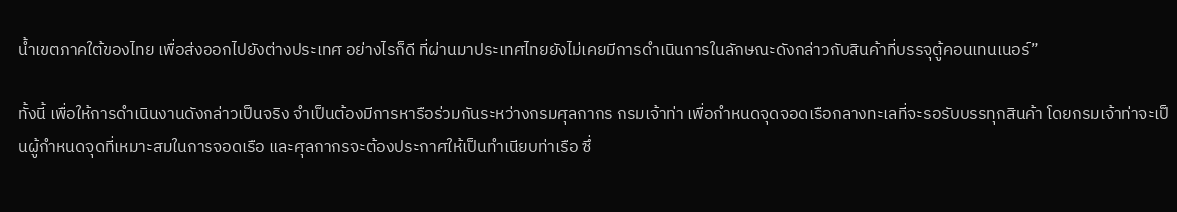น้ำเขตภาคใต้ของไทย เพื่อส่งออกไปยังต่างประเทศ อย่างไรก็ดี ที่ผ่านมาประเทศไทยยังไม่เคยมีการดำเนินการในลักษณะดังกล่าวกับสินค้าที่บรรจุตู้คอนเทนเนอร์”

ทั้งนี้ เพื่อให้การดำเนินงานดังกล่าวเป็นจริง จำเป็นต้องมีการหารือร่วมกันระหว่างกรมศุลกากร กรมเจ้าท่า เพื่อกำหนดจุดจอดเรือกลางทะเลที่จะรอรับบรรทุกสินค้า โดยกรมเจ้าท่าจะเป็นผู้กำหนดจุดที่เหมาะสมในการจอดเรือ และศุลกากรจะต้องประกาศให้เป็นทำเนียบท่าเรือ ซึ่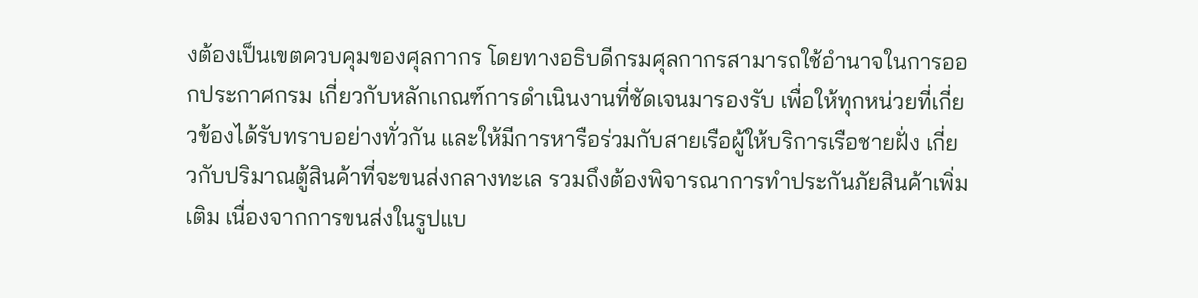งต้องเป็นเขตควบคุมของศุลกากร โดยทางอธิบดีกรมศุลกากรสามารถใช้อำนาจในการออกประกาศกรม เกี่ยวกับหลักเกณฑ์การดำเนินงานที่ชัดเจนมารองรับ เพื่อให้ทุกหน่วยที่เกี่ยวข้องได้รับทราบอย่างทั่วกัน และให้มีการหารือร่วมกับสายเรือผู้ให้บริการเรือชายฝั่ง เกี่ยวกับปริมาณตู้สินค้าที่จะขนส่งกลางทะเล รวมถึงต้องพิจารณาการทำประกันภัยสินค้าเพิ่มเติม เนื่องจากการขนส่งในรูปแบ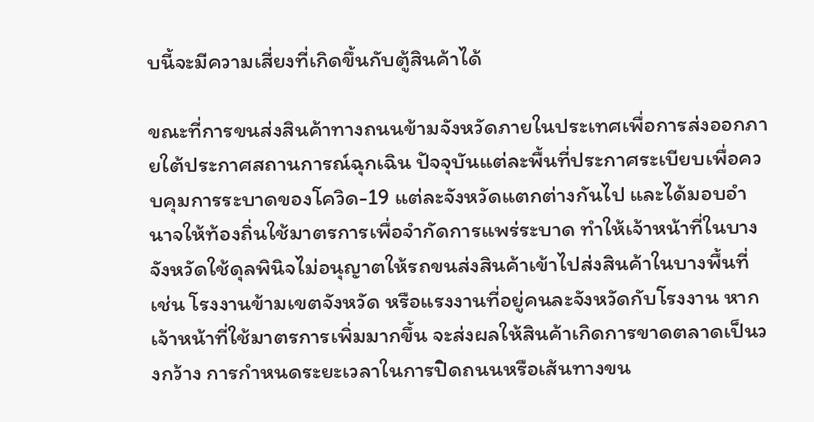บนี้จะมีความเสี่ยงที่เกิดขึ้นกับตู้สินค้าได้

ขณะที่การขนส่งสินค้าทางถนนข้ามจังหวัดภายในประเทศเพื่อการส่งออกภายใต้ประกาศสถานการณ์ฉุกเฉิน ปัจจุบันแต่ละพื้นที่ประกาศระเบียบเพื่อควบคุมการระบาดของโควิด-19 แต่ละจังหวัดแตกต่างกันไป และได้มอบอำนาจให้ท้องถิ่นใช้มาตรการเพื่อจำกัดการแพร่ระบาด ทำให้เจ้าหน้าที่ในบางจังหวัดใช้ดุลพินิจไม่อนุญาตให้รถขนส่งสินค้าเข้าไปส่งสินค้าในบางพื้นที่ เช่น โรงงานข้ามเขตจังหวัด หรือแรงงานที่อยู่คนละจังหวัดกับโรงงาน หากเจ้าหน้าที่ใช้มาตรการเพิ่มมากขึ้น จะส่งผลให้สินค้าเกิดการขาดตลาดเป็นวงกว้าง การกำหนดระยะเวลาในการปิดถนนหรือเส้นทางขน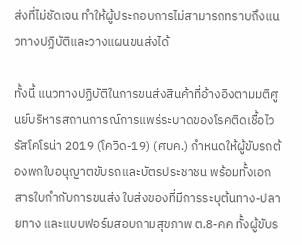ส่งที่ไม่ชัดเจน ทำให้ผู้ประกอบการไม่สามารถทราบถึงแนวทางปฏิบัติและวางแผนขนส่งได้

ทั้งนี้ แนวทางปฏิบัติในการขนส่งสินค้าที่อ้างอิงตามมติศูนย์บริหารสถานการณ์การแพร่ระบาดของโรคติดเชื้อไวรัสโคโรน่า 2019 (โควิด-19) (ศบค.) กำหนดให้ผู้ขับรถต้องพกใบอนุญาตขับรถและบัตรประชาชน พร้อมทั้งเอกสารใบกำกับการขนส่ง ใบส่งของที่มีการระบุต้นทาง-ปลายทาง และแบบฟอร์มสอบถามสุขภาพ ต.8-คค ทั้งผู้ขับร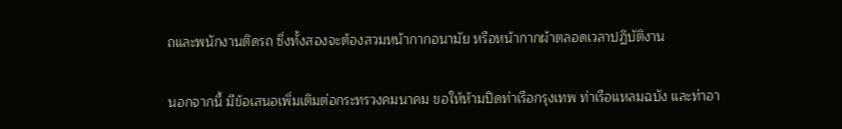ถและพนักงานติดรถ ซึ่งทั้งสองจะต้องสวมหน้ากากอนามัย หรือหน้ากากผ้าตลอดเวลาปฏิบัติงาน

นอกจากนี้ มีข้อเสนอเพิ่มเติมต่อกระทรวงคมนาคม ขอให้ห้ามปิดท่าเรือกรุงเทพ ท่าเรือแหลมฉบัง และท่าอา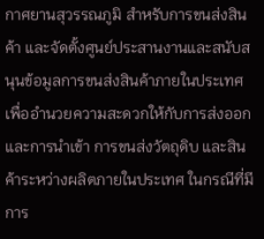กาศยานสุวรรณภูมิ สำหรับการขนส่งสินค้า และจัดตั้งศูนย์ประสานงานและสนับสนุนข้อมูลการขนส่งสินค้าภายในประเทศ เพื่ออำนวยความสะดวกให้กับการส่งออกและการนำเข้า การขนส่งวัตถุดิบ และสินค้าระหว่างผลิตภายในประเทศ ในกรณีที่มีการ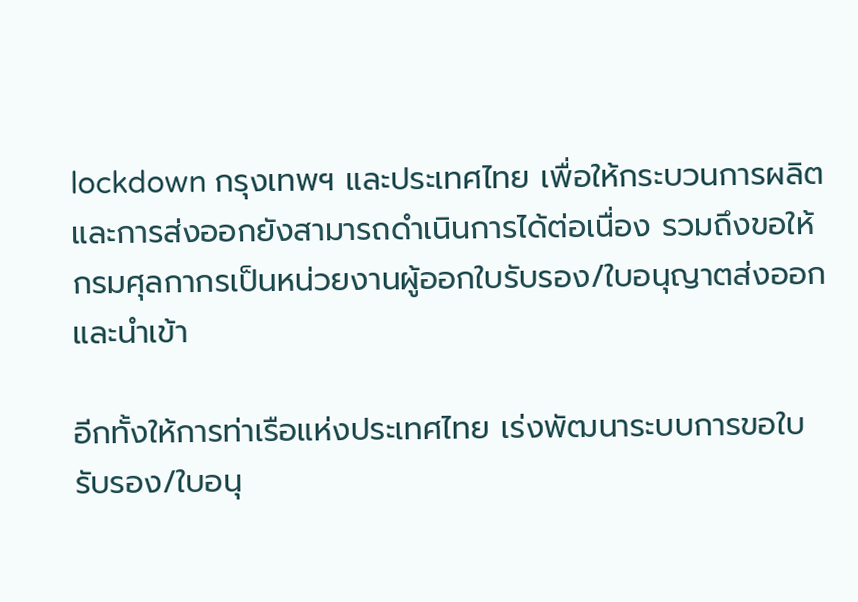lockdown กรุงเทพฯ และประเทศไทย เพื่อให้กระบวนการผลิตและการส่งออกยังสามารถดำเนินการได้ต่อเนื่อง รวมถึงขอให้กรมศุลกากรเป็นหน่วยงานผู้ออกใบรับรอง/ใบอนุญาตส่งออกและนำเข้า

อีกทั้งให้การท่าเรือแห่งประเทศไทย เร่งพัฒนาระบบการขอใบรับรอง/ใบอนุ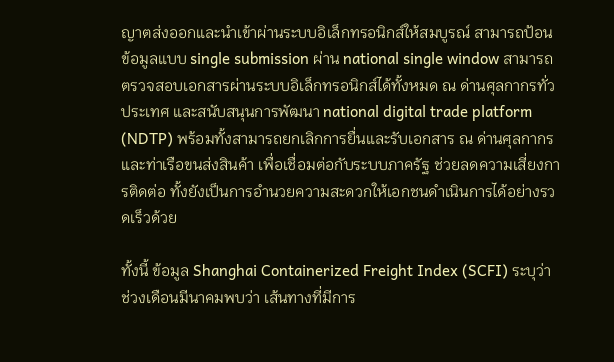ญาตส่งออกและนำเข้าผ่านระบบอิเล็กทรอนิกส์ให้สมบูรณ์ สามารถป้อนข้อมูลแบบ single submission ผ่าน national single window สามารถตรวจสอบเอกสารผ่านระบบอิเล็กทรอนิกส์ได้ทั้งหมด ณ ด่านศุลกากรทั่วประเทศ และสนับสนุนการพัฒนา national digital trade platform (NDTP) พร้อมทั้งสามารถยกเลิกการยื่นและรับเอกสาร ณ ด่านศุลกากรและท่าเรือขนส่งสินค้า เพื่อเชื่อมต่อกับระบบภาครัฐ ช่วยลดความเสี่ยงการติดต่อ ทั้งยังเป็นการอำนวยความสะดวกให้เอกชนดำเนินการได้อย่างรวดเร็วด้วย

ทั้งนี้ ข้อมูล Shanghai Containerized Freight Index (SCFI) ระบุว่า ช่วงเดือนมีนาคมพบว่า เส้นทางที่มีการ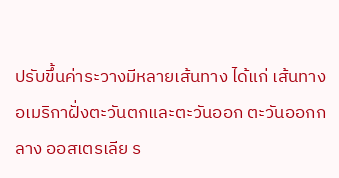ปรับขึ้นค่าระวางมีหลายเส้นทาง ได้แก่ เส้นทางอเมริกาฝั่งตะวันตกและตะวันออก ตะวันออกกลาง ออสเตรเลีย ร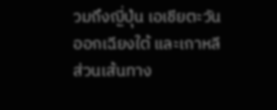วมถึงญี่ปุ่น เอเชียตะวันออกเฉียงใต้ และเกาหลี ส่วนเส้นทาง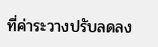ที่ค่าระวางปรับลดลง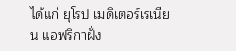ได้แก่ ยุโรป เมดิเตอร์เรเนียน แอฟริกาฝั่ง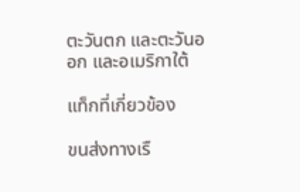ตะวันตก และตะวันออก และอเมริกาใต้

แท็กที่เกี่ยวข้อง

ขนส่งทางเรื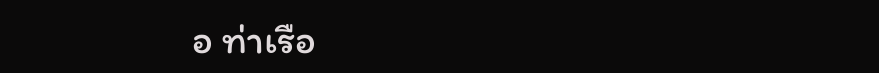อ ท่าเรือ